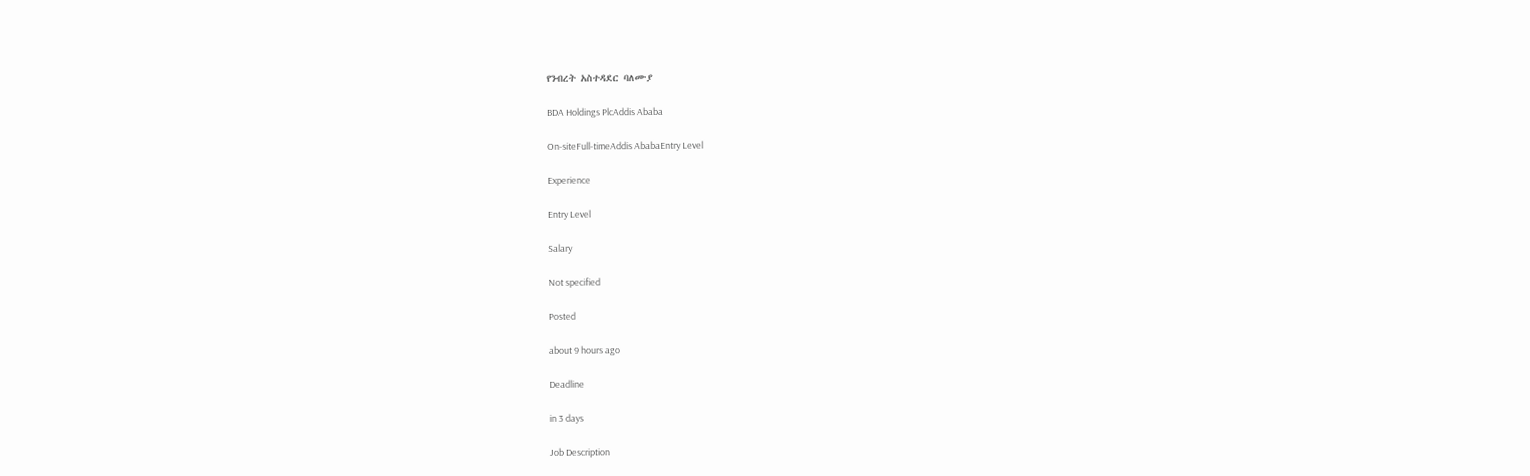የንብረት አስተዳደር ባለሙያ

BDA Holdings PlcAddis Ababa

On-siteFull-timeAddis AbabaEntry Level

Experience

Entry Level

Salary

Not specified

Posted

about 9 hours ago

Deadline

in 3 days

Job Description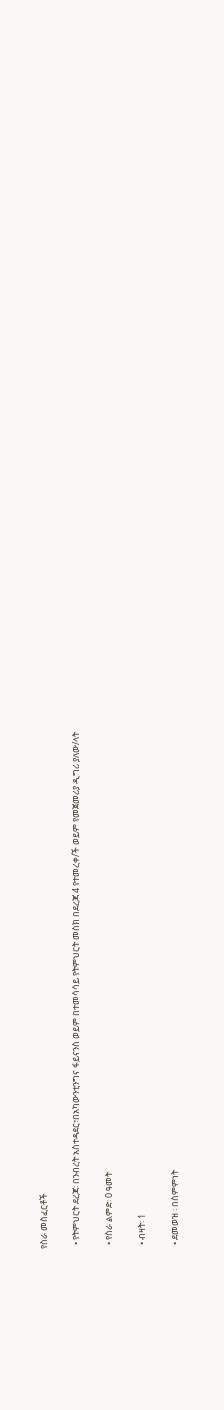የስራ መስፈርቶች

  • የትምህርት ደረጃ፡ በንብረት አስተዳደር፣በአካውንቲንግና ፋይናንስ ወይም በተመሳሳይ የትምህርት መስክ በደረጃ 4 የተመረቀ/ች ወይም የመጀመሪያ ዲግሪ ያለው/ላት

  • የስራ ልምድ፡ 0 ዓመት

  • ብዛት፡ 1

  • ደመወዝ ፡ በስምምነት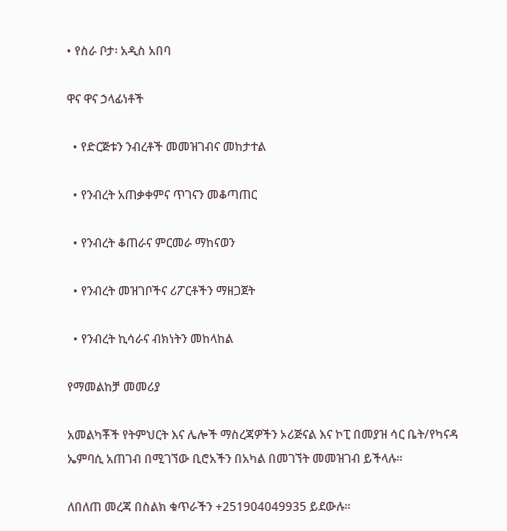• የስራ ቦታ፡ አዲስ አበባ

ዋና ዋና ኃላፊነቶች

  • የድርጅቱን ንብረቶች መመዝገብና መከታተል

  • የንብረት አጠቃቀምና ጥገናን መቆጣጠር

  • የንብረት ቆጠራና ምርመራ ማከናወን

  • የንብረት መዝገቦችና ሪፖርቶችን ማዘጋጀት

  • የንብረት ኪሳራና ብክነትን መከላከል

የማመልከቻ መመሪያ

አመልካቾች የትምህርት እና ሌሎች ማስረጃዎችን ኦሪጅናል እና ኮፒ በመያዝ ሳር ቤት/የካናዳ ኤምባሲ አጠገብ በሚገኘው ቢሮአችን በአካል በመገኘት መመዝገብ ይችላሉ፡፡

ለበለጠ መረጃ በስልክ ቁጥራችን +251904049935 ይደውሉ፡፡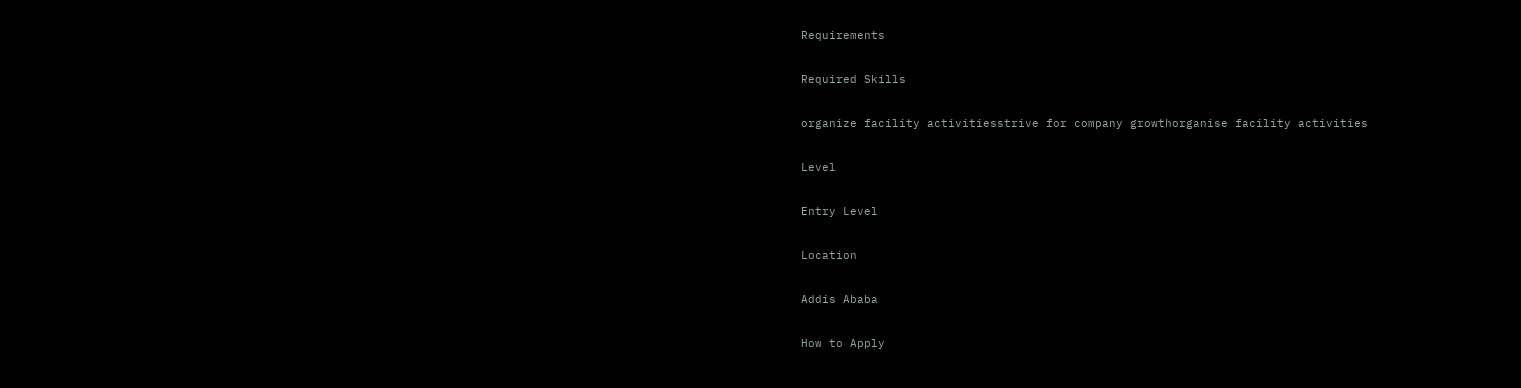Requirements

Required Skills

organize facility activitiesstrive for company growthorganise facility activities

Level

Entry Level

Location

Addis Ababa

How to Apply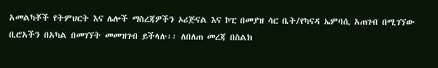አመልካቾች የትምህርት እና ሌሎች ማስረጃዎችን ኦሪጅናል እና ኮፒ በመያዝ ሳር ቤት/የካናዳ ኤምባሲ አጠገብ በሚገኘው ቢሮአችን በአካል በመገኘት መመዝገብ ይችላሉ፡፡ ለበለጠ መረጃ በስልክ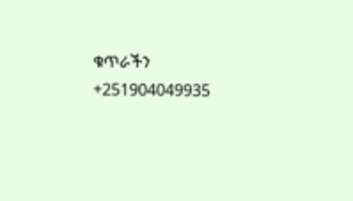ቁጥራችን +251904049935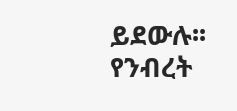ይደውሉ፡፡
የንብረት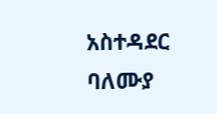አስተዳደር ባለሙያ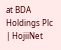at BDA Holdings Plc | HojiiNet